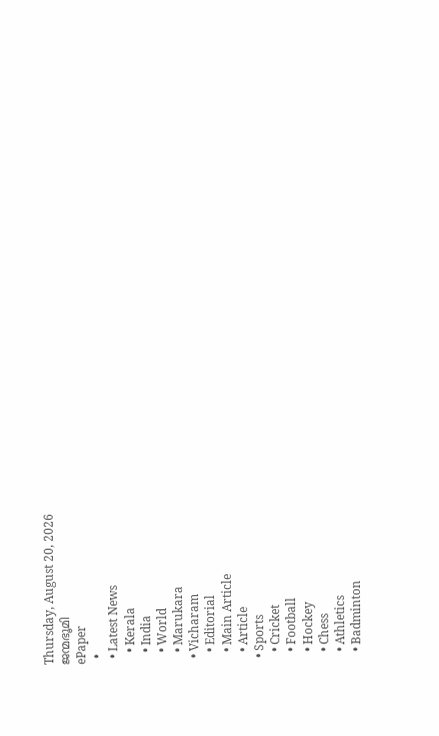Thursday, August 20, 2026
ജന്മഭൂമി
ePaper
  •
  • Latest News
    • Kerala
    • India
    • World
    • Marukara
  • Vicharam
    • Editorial
    • Main Article
    • Article
  • Sports
    • Cricket
    • Football
    • Hockey
    • Chess
    • Athletics
    • Badminton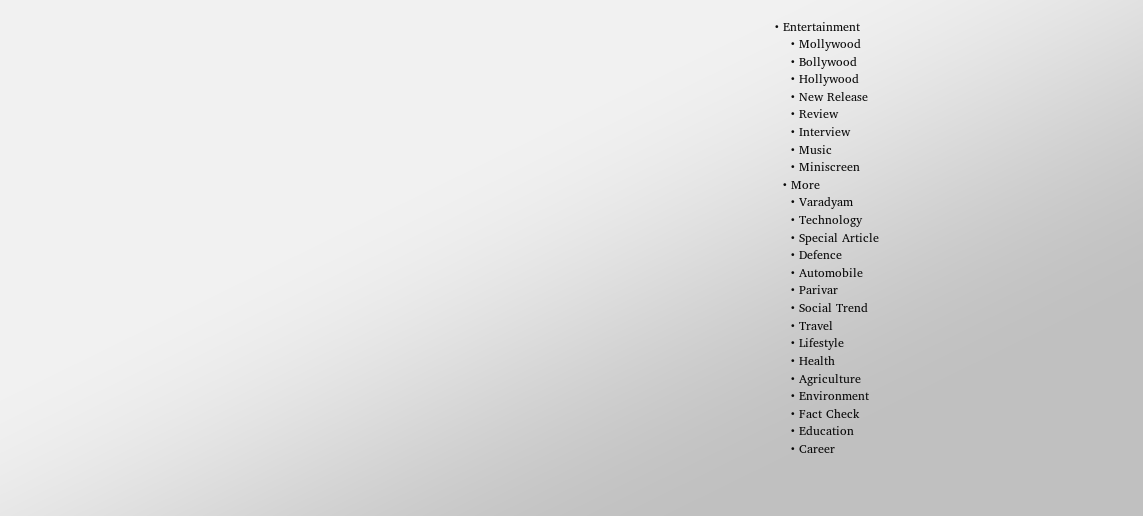• Entertainment
    • Mollywood
    • Bollywood
    • Hollywood
    • New Release
    • Review
    • Interview
    • Music
    • Miniscreen
  • More
    • Varadyam
    • Technology
    • Special Article
    • Defence
    • Automobile
    • Parivar
    • Social Trend
    • Travel
    • Lifestyle
    • Health
    • Agriculture
    • Environment
    • Fact Check
    • Education
    • Career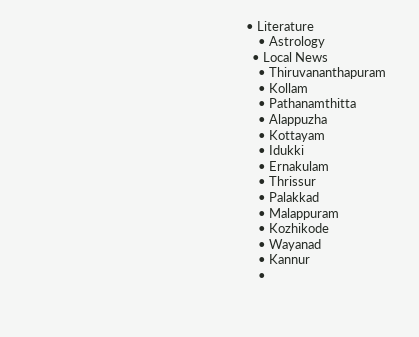• Literature
    • Astrology
  • Local News
    • Thiruvananthapuram
    • Kollam
    • Pathanamthitta
    • Alappuzha
    • Kottayam
    • Idukki
    • Ernakulam
    • Thrissur
    • Palakkad
    • Malappuram
    • Kozhikode
    • Wayanad
    • Kannur
    •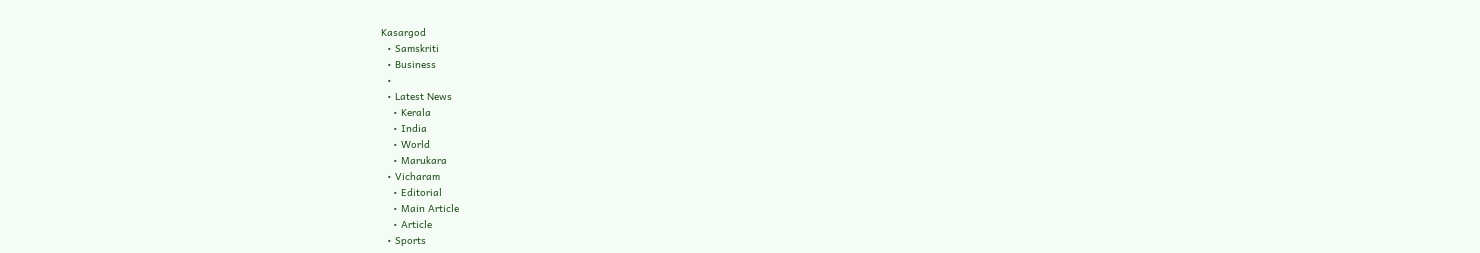Kasargod
  • Samskriti
  • Business
  •
  • Latest News
    • Kerala
    • India
    • World
    • Marukara
  • Vicharam
    • Editorial
    • Main Article
    • Article
  • Sports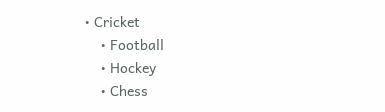• Cricket
    • Football
    • Hockey
    • Chess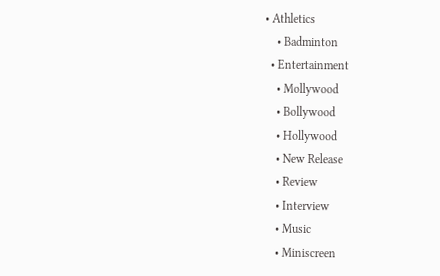• Athletics
    • Badminton
  • Entertainment
    • Mollywood
    • Bollywood
    • Hollywood
    • New Release
    • Review
    • Interview
    • Music
    • Miniscreen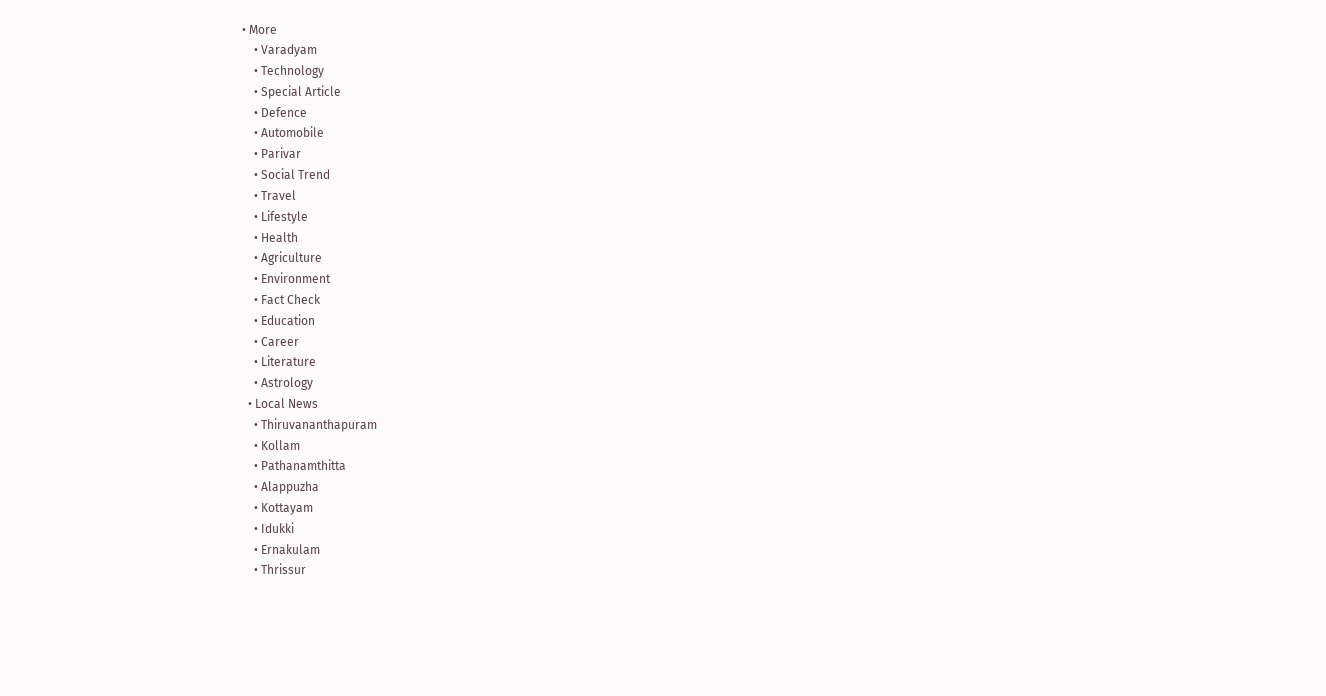• More
    • Varadyam
    • Technology
    • Special Article
    • Defence
    • Automobile
    • Parivar
    • Social Trend
    • Travel
    • Lifestyle
    • Health
    • Agriculture
    • Environment
    • Fact Check
    • Education
    • Career
    • Literature
    • Astrology
  • Local News
    • Thiruvananthapuram
    • Kollam
    • Pathanamthitta
    • Alappuzha
    • Kottayam
    • Idukki
    • Ernakulam
    • Thrissur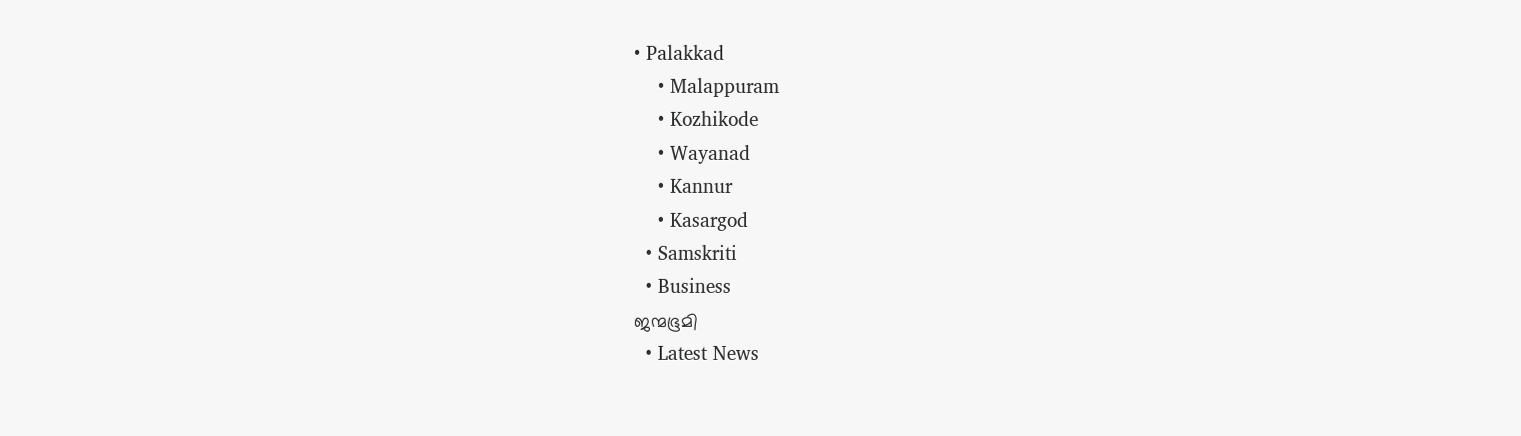• Palakkad
    • Malappuram
    • Kozhikode
    • Wayanad
    • Kannur
    • Kasargod
  • Samskriti
  • Business
ജന്മഭൂമി
  • Latest News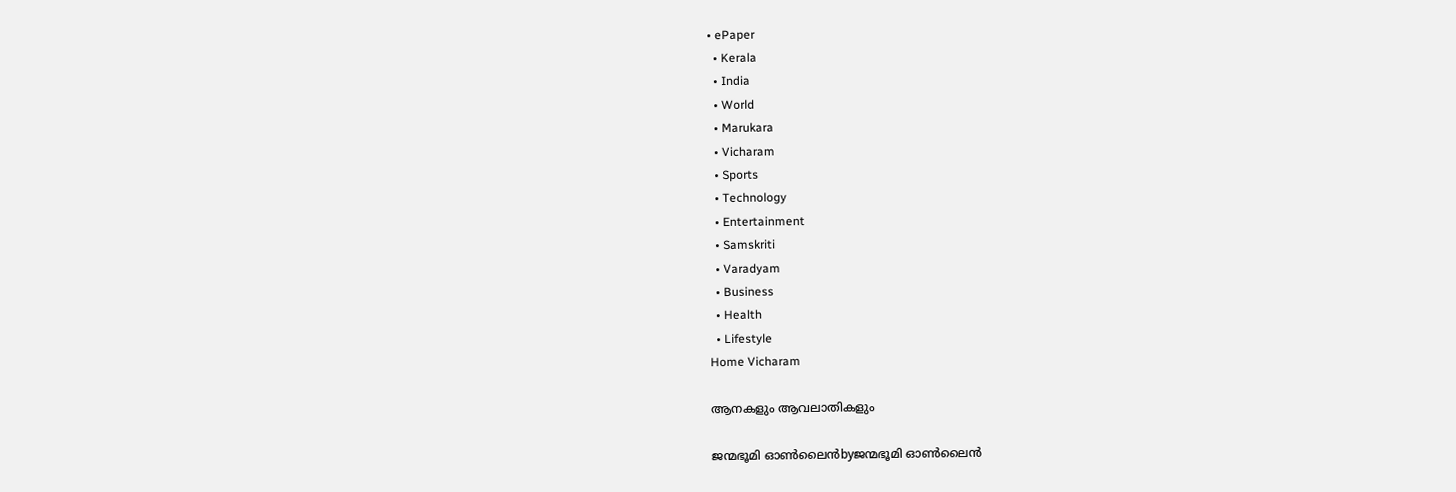• ePaper
  • Kerala
  • India
  • World
  • Marukara
  • Vicharam
  • Sports
  • Technology
  • Entertainment
  • Samskriti
  • Varadyam
  • Business
  • Health
  • Lifestyle
Home Vicharam

ആനകളും ആവലാതികളും

ജന്മഭൂമി ഓണ്‍ലൈന്‍byജന്മഭൂമി ഓണ്‍ലൈന്‍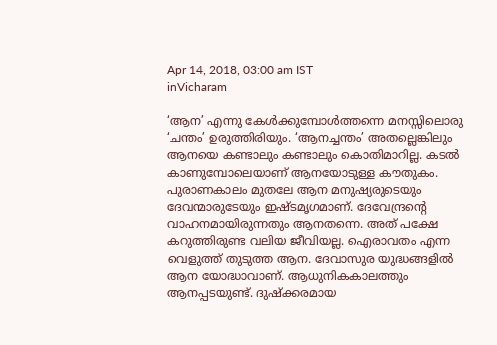Apr 14, 2018, 03:00 am IST
inVicharam

‘ആന’ എന്നു കേള്‍ക്കുമ്പോള്‍ത്തന്നെ മനസ്സിലൊരു ‘ചന്തം’ ഉരുത്തിരിയും. ‘ആനച്ചന്തം’ അതല്ലെങ്കിലും ആനയെ കണ്ടാലും കണ്ടാലും കൊതിമാറില്ല. കടല്‍ കാണുമ്പോലെയാണ് ആനയോടുള്ള കൗതുകം. പുരാണകാലം മുതലേ ആന മനുഷ്യരുടെയും ദേവന്മാരുടേയും ഇഷ്ടമൃഗമാണ്. ദേവേന്ദ്രന്റെ വാഹനമായിരുന്നതും ആനതന്നെ. അത് പക്ഷേ കറുത്തിരുണ്ട വലിയ ജീവിയല്ല. ഐരാവതം എന്ന വെളുത്ത് തുടുത്ത ആന. ദേവാസുര യുദ്ധങ്ങളില്‍ ആന യോദ്ധാവാണ്. ആധുനികകാലത്തും ആനപ്പടയുണ്ട്. ദുഷ്‌ക്കരമായ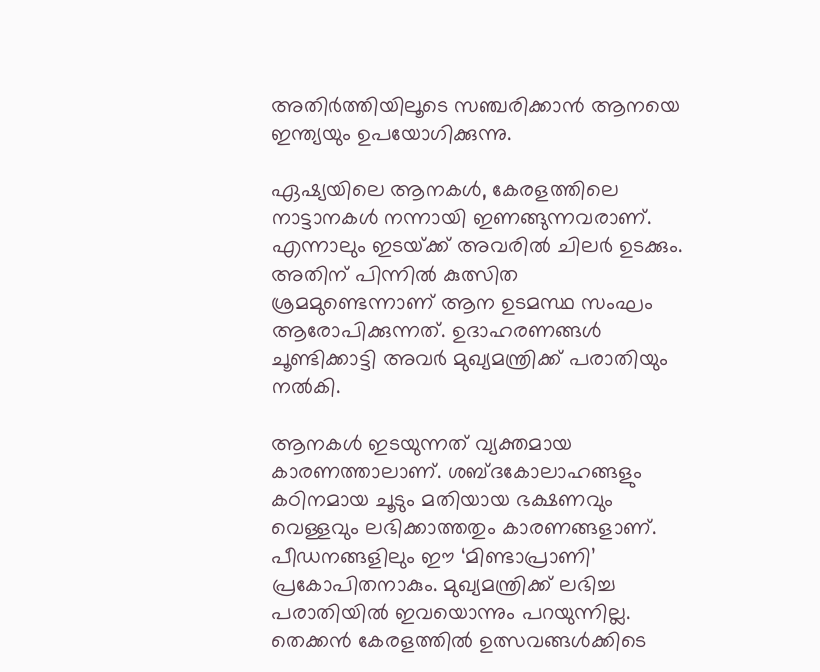അതിര്‍ത്തിയിലൂടെ സഞ്ചരിക്കാന്‍ ആനയെ ഇന്ത്യയും ഉപയോഗിക്കുന്നു.

ഏഷ്യയിലെ ആനകള്‍, കേരളത്തിലെ നാട്ടാനകള്‍ നന്നായി ഇണങ്ങുന്നവരാണ്. എന്നാലും ഇടയ്‌ക്ക് അവരില്‍ ചിലര്‍ ഉടക്കും. അതിന് പിന്നില്‍ കുത്സിത ശ്രമമുണ്ടെന്നാണ് ആന ഉടമസ്ഥ സംഘം ആരോപിക്കുന്നത്. ഉദാഹരണങ്ങള്‍ ചൂണ്ടിക്കാട്ടി അവര്‍ മുഖ്യമന്ത്രിക്ക് പരാതിയും നല്‍കി.

ആനകള്‍ ഇടയുന്നത് വ്യക്തമായ കാരണത്താലാണ്. ശബ്ദകോലാഹങ്ങളും കഠിനമായ ചൂടും മതിയായ ഭക്ഷണവും വെള്ളവും ലഭിക്കാത്തതും കാരണങ്ങളാണ്. പീഡനങ്ങളിലും ഈ ‘മിണ്ടാപ്രാണി’ പ്രകോപിതനാകും. മുഖ്യമന്ത്രിക്ക് ലഭിച്ച പരാതിയില്‍ ഇവയൊന്നും പറയുന്നില്ല. തെക്കന്‍ കേരളത്തില്‍ ഉത്സവങ്ങള്‍ക്കിടെ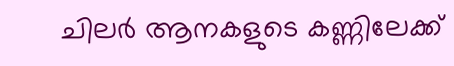ചിലര്‍ ആനകളുടെ കണ്ണിലേക്ക്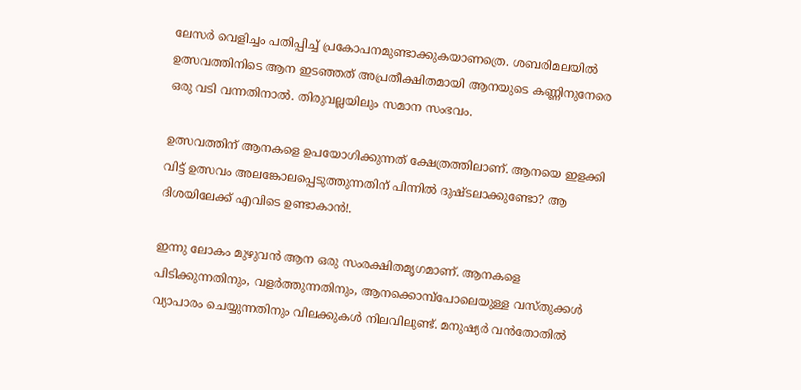ലേസര്‍ വെളിച്ചം പതിപ്പിച്ച് പ്രകോപനമുണ്ടാക്കുകയാണത്രെ. ശബരിമലയില്‍ ഉത്സവത്തിനിടെ ആന ഇടഞ്ഞത് അപ്രതീക്ഷിതമായി ആനയുടെ കണ്ണിനുനേരെ ഒരു വടി വന്നതിനാല്‍. തിരുവല്ലയിലും സമാന സംഭവം.

ഉത്സവത്തിന് ആനകളെ ഉപയോഗിക്കുന്നത് ക്ഷേത്രത്തിലാണ്. ആനയെ ഇളക്കി വിട്ട് ഉത്സവം അലങ്കോലപ്പെടുത്തുന്നതിന് പിന്നില്‍ ദുഷ്ടലാക്കുണ്ടോ? ആ ദിശയിലേക്ക് എവിടെ ഉണ്ടാകാന്‍!.

ഇന്നു ലോകം മുഴുവന്‍ ആന ഒരു സംരക്ഷിതമൃഗമാണ്. ആനകളെ പിടിക്കുന്നതിനും, വളര്‍ത്തുന്നതിനും, ആനക്കൊമ്പ്‌പോലെയുള്ള വസ്തുക്കള്‍ വ്യാപാരം ചെയ്യുന്നതിനും വിലക്കുകള്‍ നിലവിലുണ്ട്. മനുഷ്യര്‍ വന്‍തോതില്‍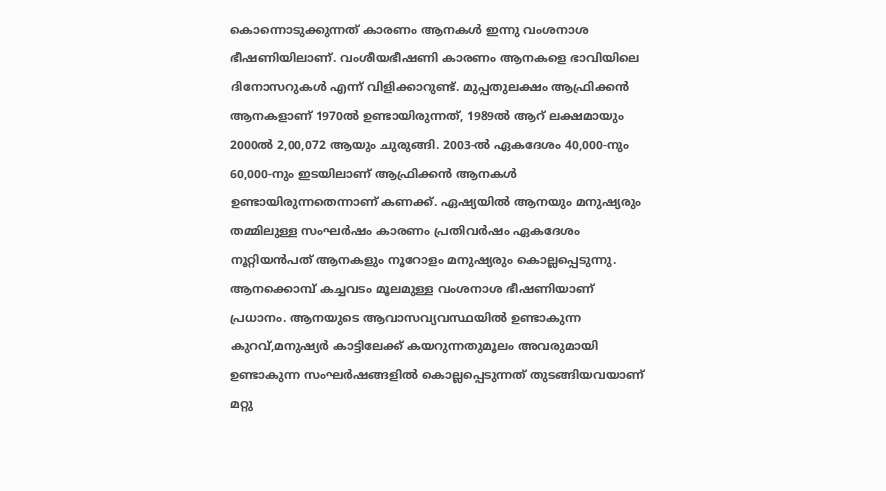കൊന്നൊടുക്കുന്നത് കാരണം ആനകള്‍ ഇന്നു വംശനാശ ഭീഷണിയിലാണ്. വംശീയഭീഷണി കാരണം ആനകളെ ഭാവിയിലെ ദിനോസറുകള്‍ എന്ന് വിളിക്കാറുണ്ട്. മുപ്പതുലക്ഷം ആഫ്രിക്കന്‍ ആനകളാണ് 1970ല്‍ ഉണ്ടായിരുന്നത്, 1989ല്‍ ആറ് ലക്ഷമായും 2000ല്‍ 2,00,072 ആയും ചുരുങ്ങി. 2003-ല്‍ ഏകദേശം 40,000-നും 60,000-നും ഇടയിലാണ് ആഫ്രിക്കന്‍ ആനകള്‍ ഉണ്ടായിരുന്നതെന്നാണ് കണക്ക്. ഏഷ്യയില്‍ ആനയും മനുഷ്യരും തമ്മിലുള്ള സംഘര്‍ഷം കാരണം പ്രതിവര്‍ഷം ഏകദേശം നൂറ്റിയന്‍പത് ആനകളും നൂറോളം മനുഷ്യരും കൊല്ലപ്പെടുന്നു. ആനക്കൊമ്പ് കച്ചവടം മൂലമുള്ള വംശനാശ ഭീഷണിയാണ് പ്രധാനം. ആനയുടെ ആവാസവ്യവസ്ഥയില്‍ ഉണ്ടാകുന്ന കുറവ്,മനുഷ്യര്‍ കാട്ടിലേക്ക് കയറുന്നതുമൂലം അവരുമായി ഉണ്ടാകുന്ന സംഘര്‍ഷങ്ങളില്‍ കൊല്ലപ്പെടുന്നത് തുടങ്ങിയവയാണ് മറ്റു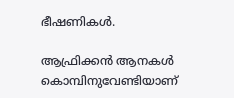ഭീഷണികള്‍.

ആഫ്രിക്കന്‍ ആനകള്‍ കൊമ്പിനുവേണ്ടിയാണ്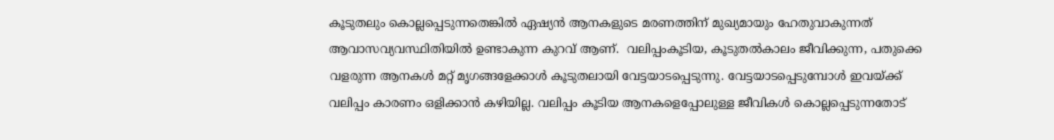കൂടുതലും കൊല്ലപ്പെടുന്നതെങ്കില്‍ ഏഷ്യന്‍ ആനകളുടെ മരണത്തിന് മുഖ്യമായും ഹേതുവാകുന്നത് ആവാസവ്യവസ്ഥിതിയില്‍ ഉണ്ടാകുന്ന കുറവ് ആണ്.  വലിപ്പംകൂടിയ, കൂടുതല്‍കാലം ജീവിക്കുന്ന, പതുക്കെ വളരുന്ന ആനകള്‍ മറ്റ് മൃഗങ്ങളേക്കാള്‍ കൂടുതലായി വേട്ടയാടപ്പെടുന്നു. വേട്ടയാടപ്പെടുമ്പോള്‍ ഇവയ്‌ക്ക് വലിപ്പം കാരണം ഒളിക്കാന്‍ കഴിയില്ല. വലിപ്പം കൂടിയ ആനകളെപ്പോലുള്ള ജീവികള്‍ കൊല്ലപ്പെടുന്നതോട്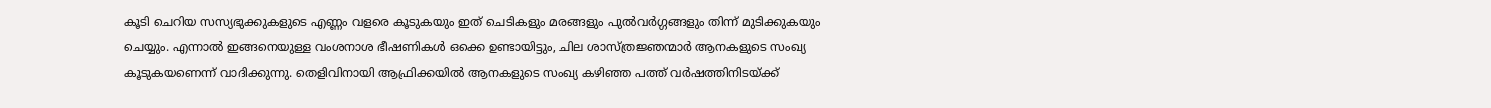കൂടി ചെറിയ സസ്യഭുക്കുകളുടെ എണ്ണം വളരെ കൂടുകയും ഇത് ചെടികളും മരങ്ങളും പുല്‍വര്‍ഗ്ഗങ്ങളും തിന്ന് മുടിക്കുകയും ചെയ്യും. എന്നാല്‍ ഇങ്ങനെയുള്ള വംശനാശ ഭീഷണികള്‍ ഒക്കെ ഉണ്ടായിട്ടും, ചില ശാസ്ത്രജ്ഞന്മാര്‍ ആനകളുടെ സംഖ്യ കൂടുകയണെന്ന് വാദിക്കുന്നു. തെളിവിനായി ആഫ്രിക്കയില്‍ ആനകളുടെ സംഖ്യ കഴിഞ്ഞ പത്ത് വര്‍ഷത്തിനിടയ്‌ക്ക്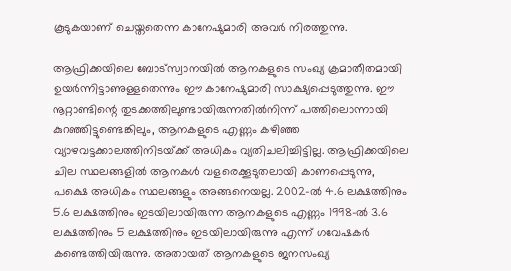കൂടുകയാണ് ചെയ്തതെന്ന കാനേഷുമാരി അവര്‍ നിരത്തുന്നു.

ആഫ്രിക്കയിലെ ബോട്‌സ്വാനയില്‍ ആനകളുടെ സംഖ്യ ക്രമാതീതമായി ഉയര്‍ന്നിട്ടാണുള്ളതെന്നും ഈ കാനേഷുമാരി സാക്ഷ്യപ്പെടുത്തുന്നു. ഈ നൂറ്റാണ്ടിന്റെ തുടക്കത്തിലുണ്ടായിരുന്നതില്‍നിന്ന് പത്തിലൊന്നായി കുറഞ്ഞിട്ടുണ്ടെങ്കിലും, ആനകളുടെ എണ്ണം കഴിഞ്ഞ വ്യാഴവട്ടക്കാലത്തിനിടയ്‌ക്ക് അധികം വ്യതിചലിച്ചിട്ടില്ല. ആഫ്രിക്കയിലെ ചില സ്ഥലങ്ങളില്‍ ആനകള്‍ വളരെക്കൂടുതലായി കാണപ്പെടുന്നു, പക്ഷെ അധികം സ്ഥലങ്ങളും അങ്ങനെയല്ല. 2002-ല്‍ 4.6 ലക്ഷത്തിനും 5.6 ലക്ഷത്തിനും ഇടയിലായിരുന്ന ആനകളുടെ എണ്ണം 1998-ല്‍ 3.6 ലക്ഷത്തിനും 5 ലക്ഷത്തിനും ഇടയിലായിരുന്നു എന്ന് ഗവേഷകര്‍ കണ്ടെത്തിയിരുന്നു. അതായത് ആനകളുടെ ജനസംഖ്യ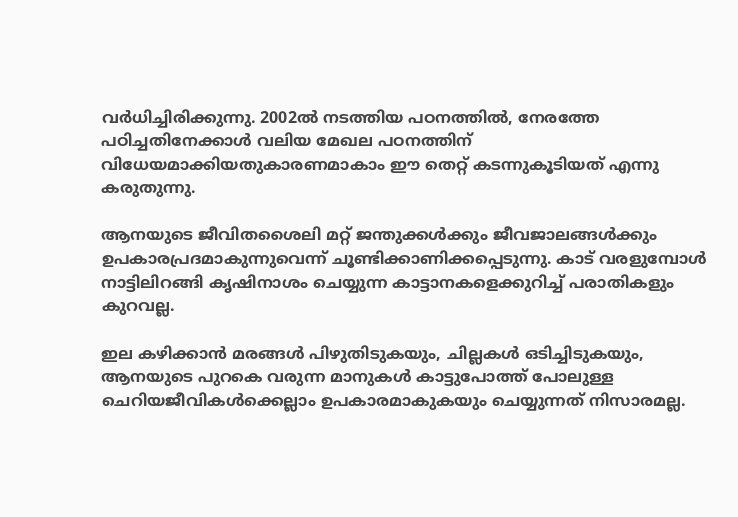വര്‍ധിച്ചിരിക്കുന്നു. 2002ല്‍ നടത്തിയ പഠനത്തില്‍, നേരത്തേ പഠിച്ചതിനേക്കാള്‍ വലിയ മേഖല പഠനത്തിന് വിധേയമാക്കിയതുകാരണമാകാം ഈ തെറ്റ് കടന്നുകൂടിയത് എന്നു കരുതുന്നു.

ആനയുടെ ജീവിതശൈലി മറ്റ് ജന്തുക്കള്‍ക്കും ജീവജാലങ്ങള്‍ക്കും ഉപകാരപ്രദമാകുന്നുവെന്ന് ചൂണ്ടിക്കാണിക്കപ്പെടുന്നു. കാട് വരളുമ്പോള്‍ നാട്ടിലിറങ്ങി കൃഷിനാശം ചെയ്യുന്ന കാട്ടാനകളെക്കുറിച്ച് പരാതികളും കുറവല്ല.

ഇല കഴിക്കാന്‍ മരങ്ങള്‍ പിഴുതിടുകയും, ചില്ലകള്‍ ഒടിച്ചിടുകയും, ആനയുടെ പുറകെ വരുന്ന മാനുകള്‍ കാട്ടുപോത്ത് പോലുള്ള ചെറിയജീവികള്‍ക്കെല്ലാം ഉപകാരമാകുകയും ചെയ്യുന്നത് നിസാരമല്ല.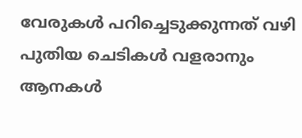വേരുകള്‍ പറിച്ചെടുക്കുന്നത് വഴി പുതിയ ചെടികള്‍ വളരാനും ആനകള്‍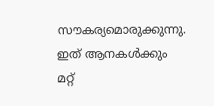സൗകര്യമൊരുക്കുന്നു. ഇത് ആനകള്‍ക്കും മറ്റ്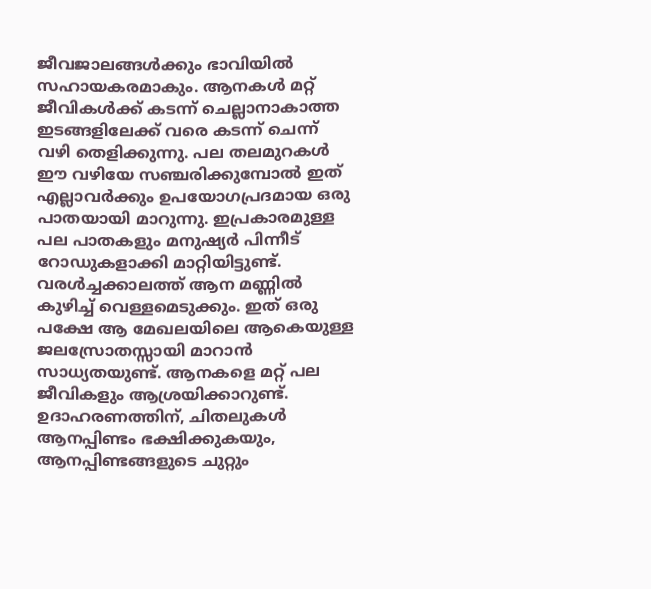ജീവജാലങ്ങള്‍ക്കും ഭാവിയില്‍ സഹായകരമാകും. ആനകള്‍ മറ്റ് ജീവികള്‍ക്ക് കടന്ന് ചെല്ലാനാകാത്ത ഇടങ്ങളിലേക്ക് വരെ കടന്ന് ചെന്ന് വഴി തെളിക്കുന്നു. പല തലമുറകള്‍ ഈ വഴിയേ സഞ്ചരിക്കുമ്പോല്‍ ഇത് എല്ലാവര്‍ക്കും ഉപയോഗപ്രദമായ ഒരു പാതയായി മാറുന്നു. ഇപ്രകാരമുള്ള പല പാതകളും മനുഷ്യര്‍ പിന്നീട് റോഡുകളാക്കി മാറ്റിയിട്ടുണ്ട്. വരള്‍ച്ചക്കാലത്ത് ആന മണ്ണില്‍ കുഴിച്ച് വെള്ളമെടുക്കും. ഇത് ഒരു പക്ഷേ ആ മേഖലയിലെ ആകെയുള്ള ജലസ്രോതസ്സായി മാറാന്‍ സാധ്യതയുണ്ട്. ആനകളെ മറ്റ് പല ജീവികളും ആശ്രയിക്കാറുണ്ട്. ഉദാഹരണത്തിന്, ചിതലുകള്‍ ആനപ്പിണ്ടം ഭക്ഷിക്കുകയും, ആനപ്പിണ്ടങ്ങളുടെ ചുറ്റും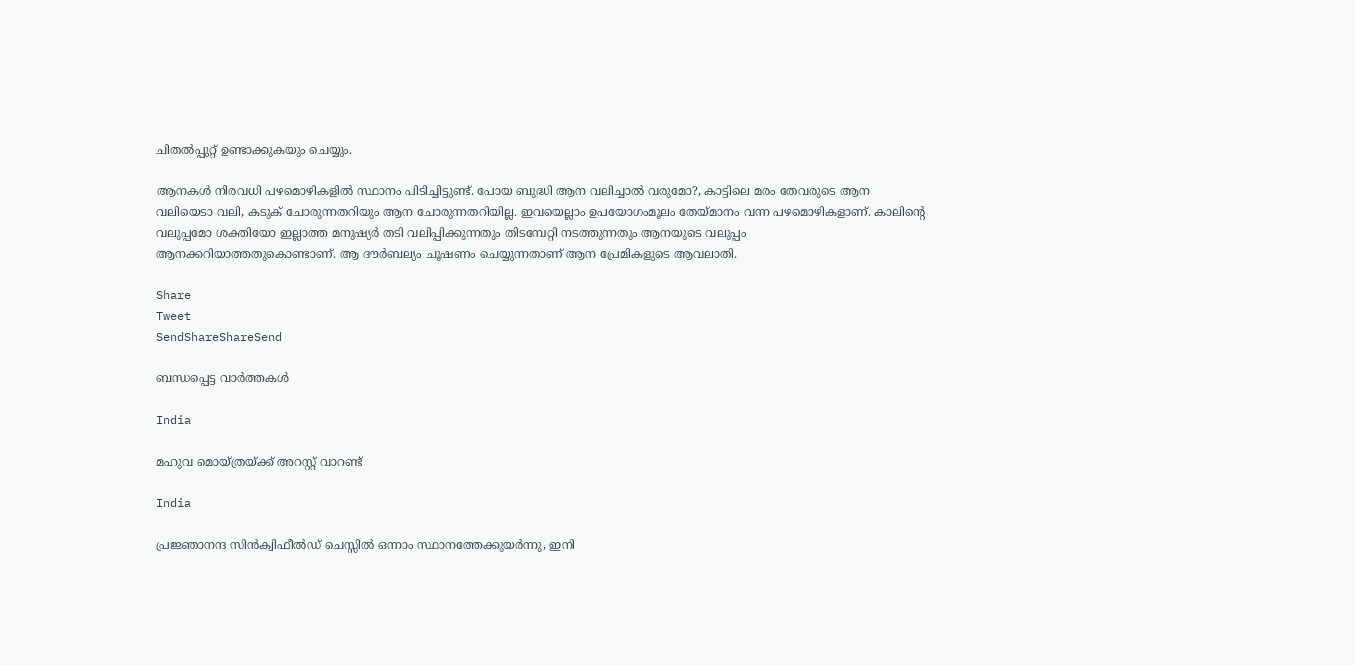ചിതല്‍പ്പുറ്റ് ഉണ്ടാക്കുകയും ചെയ്യും.

ആനകള്‍ നിരവധി പഴമൊഴികളില്‍ സ്ഥാനം പിടിച്ചിട്ടുണ്ട്. പോയ ബുദ്ധി ആന വലിച്ചാല്‍ വരുമോ?, കാട്ടിലെ മരം തേവരുടെ ആന വലിയെടാ വലി, കടുക് ചോരുന്നതറിയും ആന ചോരുന്നതറിയില്ല. ഇവയെല്ലാം ഉപയോഗംമൂലം തേയ്‌മാനം വന്ന പഴമൊഴികളാണ്. കാലിന്റെ വലുപ്പമോ ശക്തിയോ ഇല്ലാത്ത മനുഷ്യര്‍ തടി വലിപ്പിക്കുന്നതും തിടമ്പേറ്റി നടത്തുന്നതും ആനയുടെ വലുപ്പം ആനക്കറിയാത്തതുകൊണ്ടാണ്. ആ ദൗര്‍ബല്യം ചൂഷണം ചെയ്യുന്നതാണ് ആന പ്രേമികളുടെ ആവലാതി.

Share
Tweet
SendShareShareSend

ബന്ധപ്പെട്ട വാര്‍ത്തകള്‍

India

മഹുവ മൊയ്ത്രയ്‌ക്ക് അറസ്റ്റ് വാറണ്ട്

India

പ്രജ്ഞാനന്ദ സിന്‍ക്വിഫീല്‍ഡ് ചെസ്സില്‍ ഒന്നാം സ്ഥാനത്തേക്കുയര്‍ന്നു, ഇനി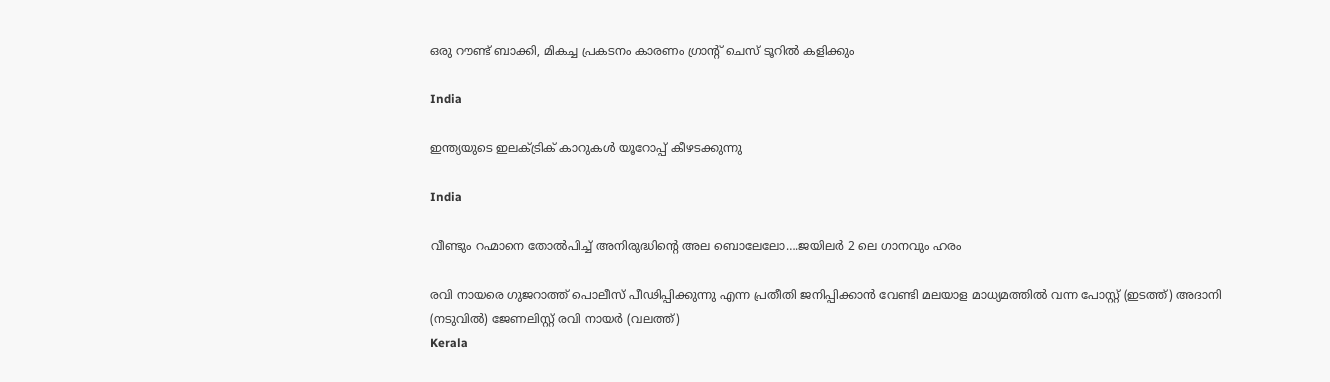ഒരു റൗണ്ട് ബാക്കി, മികച്ച പ്രകടനം കാരണം ഗ്രാന്‍റ് ചെസ് ടൂറില്‍ കളിക്കും

India

ഇന്ത്യയുടെ ഇലക്ട്രിക് കാറുകള്‍ യൂറോപ്പ് കീഴടക്കുന്നു

India

വീണ്ടും റഹ്മാനെ തോല്‍പിച്ച് അനിരുദ്ധിന്റെ അല ബൊലേലോ….ജയിലര്‍ 2 ലെ ഗാനവും ഹരം

രവി നായരെ ഗുജറാത്ത് പൊലീസ് പീഢിപ്പിക്കുന്നു എന്ന പ്രതീതി ജനിപ്പിക്കാന്‍ വേണ്ടി മലയാള മാധ്യമത്തില്‍ വന്ന പോസ്റ്റ് (ഇടത്ത്) അദാനി (നടുവില്‍) ജേണലിസ്റ്റ് രവി നായര്‍ (വലത്ത്)
Kerala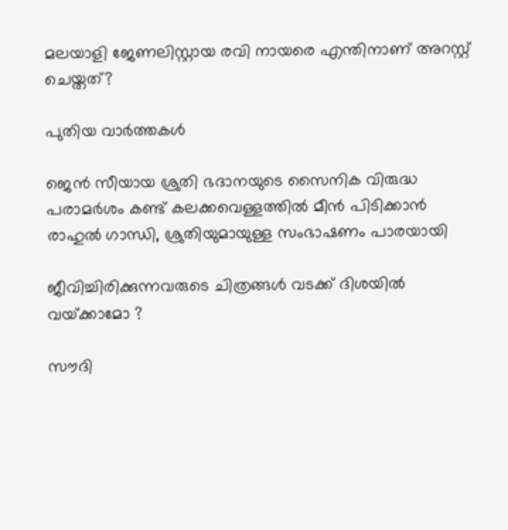മലയാളി ജേണലിസ്റ്റായ രവി നായരെ എന്തിനാണ് അറസ്റ്റ് ചെയ്തത്?

പുതിയ വാര്‍ത്തകള്‍

ജെന്‍ സീയായ ശ്രുതി ഭദാനയുടെ സൈനിക വിരുദ്ധ പരാമർശം കണ്ട് കലക്കവെള്ളത്തില്‍ മീന്‍ പിടിക്കാന്‍ രാഹുല്‍ ഗാന്ധി, ശ്രുതിയുമായുള്ള സംഭാഷണം പാരയായി

ജീവിച്ചിരിക്കുന്നവരുടെ ചിത്രങ്ങൾ വടക്ക് ദിശയിൽ വയ്‌ക്കാമോ ?

സൗദി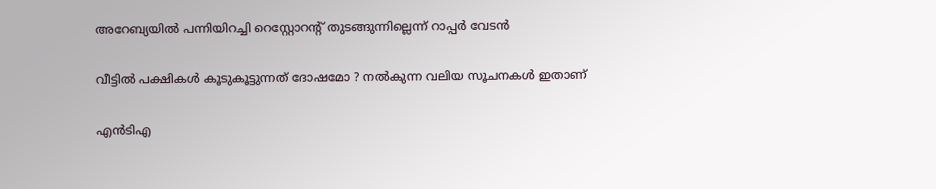അറേബ്യയില്‍ പന്നിയിറച്ചി റെസ്റ്റോറന്റ് തുടങ്ങുന്നില്ലെന്ന് റാപ്പര്‍ വേടന്‍

വീട്ടിൽ പക്ഷികൾ കൂടുകൂട്ടുന്നത് ദോഷമോ ? നൽകുന്ന വലിയ സൂചനകൾ ഇതാണ്

എന്‍ടിഎ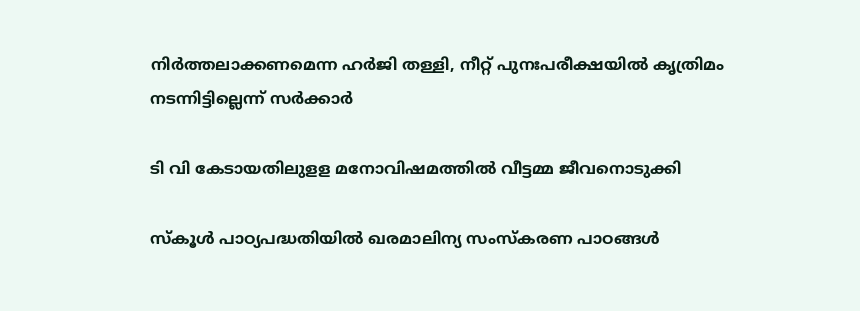നിര്‍ത്തലാക്കണമെന്ന ഹര്‍ജി തള്ളി, നീറ്റ് പുനഃപരീക്ഷയില്‍ കൃത്രിമം നടന്നിട്ടില്ലെന്ന് സര്‍ക്കാര്‍

ടി വി കേടായതിലുളള മനോവിഷമത്തില്‍ വീട്ടമ്മ ജീവനൊടുക്കി

സ്‌കൂള്‍ പാഠ്യപദ്ധതിയില്‍ ഖരമാലിന്യ സംസ്‌കരണ പാഠങ്ങള്‍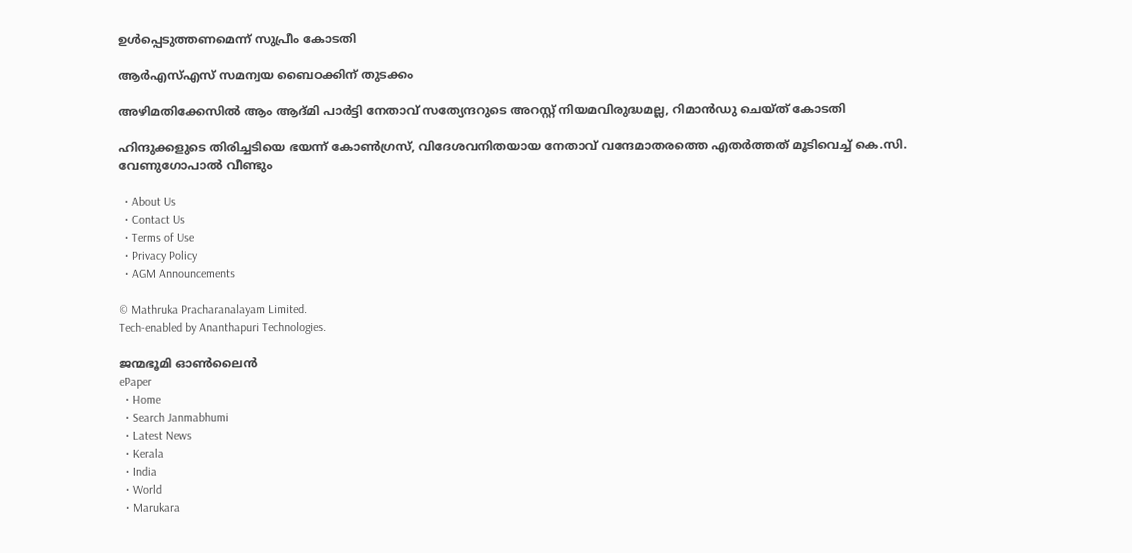ഉള്‍പ്പെടുത്തണമെന്ന് സുപ്രീം കോടതി

ആർഎസ്‌എസ് സമന്വയ ബൈഠക്കിന് തുടക്കം

അഴിമതിക്കേസില്‍ ആം ആദ്മി പാര്‍ട്ടി നേതാവ് സത്യേന്ദറുടെ അറസ്റ്റ് നിയമവിരുദ്ധമല്ല, റിമാന്‍ഡു ചെയ്ത് കോടതി

ഹിന്ദുക്കളുടെ തിരിച്ചടിയെ ഭയന്ന് കോണ്‍ഗ്രസ്, വിദേശവനിതയായ നേതാവ് വന്ദേമാതരത്തെ എതര്‍ത്തത് മൂടിവെച്ച് കെ.സി. വേണുഗോപാല്‍ വീണ്ടും

  • About Us
  • Contact Us
  • Terms of Use
  • Privacy Policy
  • AGM Announcements

© Mathruka Pracharanalayam Limited.
Tech-enabled by Ananthapuri Technologies.

ജന്മഭൂമി ഓണ്‍ലൈന്‍
ePaper
  • Home
  • Search Janmabhumi
  • Latest News
  • Kerala
  • India
  • World
  • Marukara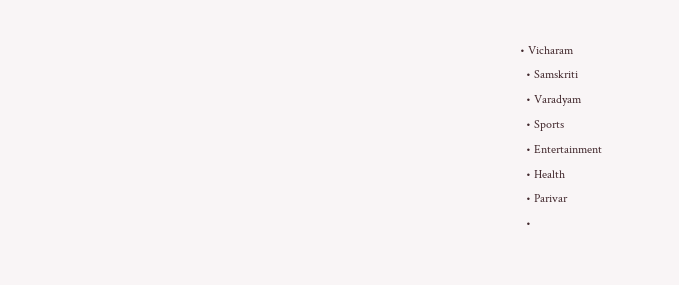• Vicharam
  • Samskriti
  • Varadyam
  • Sports
  • Entertainment
  • Health
  • Parivar
  •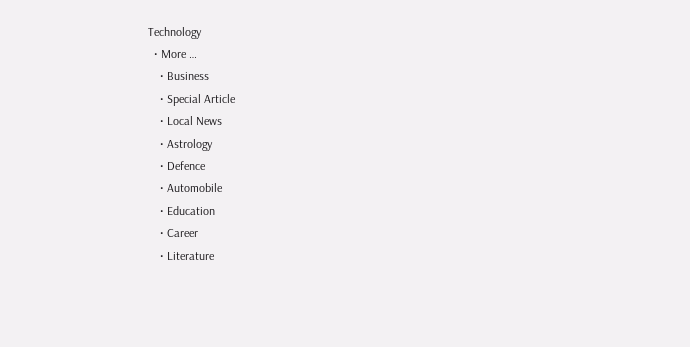Technology
  • More …
    • Business
    • Special Article
    • Local News
    • Astrology
    • Defence
    • Automobile
    • Education
    • Career
    • Literature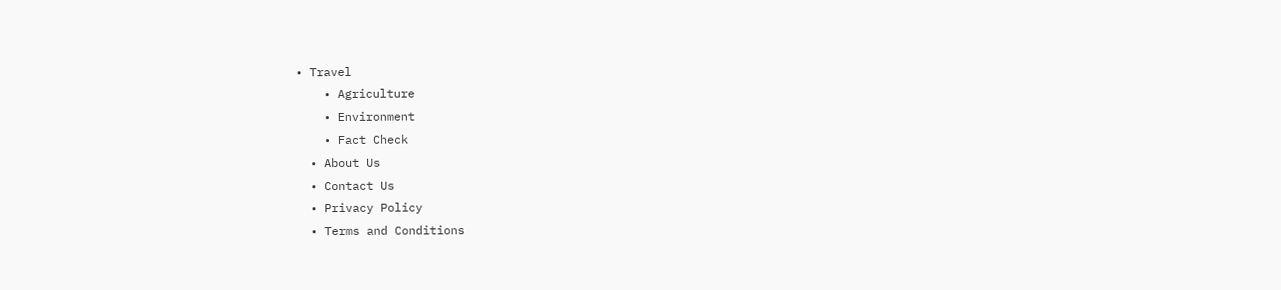• Travel
    • Agriculture
    • Environment
    • Fact Check
  • About Us
  • Contact Us
  • Privacy Policy
  • Terms and Conditions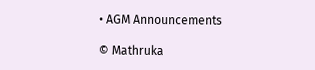• AGM Announcements

© Mathruka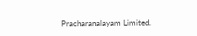Pracharanalayam Limited.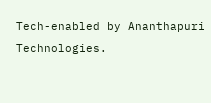Tech-enabled by Ananthapuri Technologies.